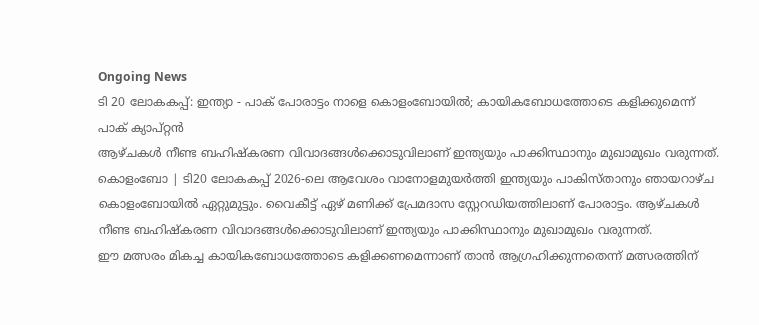Ongoing News
ടി 20 ലോകകപ്പ്: ഇന്ത്യാ - പാക് പോരാട്ടം നാളെ കൊളംബോയിൽ; കായികബോധത്തോടെ കളിക്കുമെന്ന് പാക് ക്യാപ്റ്റൻ
ആഴ്ചകൾ നീണ്ട ബഹിഷ്കരണ വിവാദങ്ങൾക്കൊടുവിലാണ് ഇന്ത്യയും പാക്കിസ്ഥാനും മുഖാമുഖം വരുന്നത്.
കൊളംബോ | ടി20 ലോകകപ്പ് 2026-ലെ ആവേശം വാനോളമുയർത്തി ഇന്ത്യയും പാകിസ്താനും ഞായറാഴ്ച കൊളംബോയിൽ ഏറ്റുമുട്ടും. വൈകീട്ട് ഏഴ് മണിക്ക് പ്രേമദാസ സ്റ്റേറഡിയത്തിലാണ് പോരാട്ടം. ആഴ്ചകൾ നീണ്ട ബഹിഷ്കരണ വിവാദങ്ങൾക്കൊടുവിലാണ് ഇന്ത്യയും പാക്കിസ്ഥാനും മുഖാമുഖം വരുന്നത്.
ഈ മത്സരം മികച്ച കായികബോധത്തോടെ കളിക്കണമെന്നാണ് താൻ ആഗ്രഹിക്കുന്നതെന്ന് മത്സരത്തിന്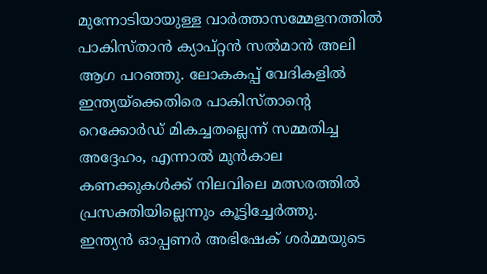മുന്നോടിയായുള്ള വാർത്താസമ്മേളനത്തിൽ പാകിസ്താൻ ക്യാപ്റ്റൻ സൽമാൻ അലി ആഗ പറഞ്ഞു. ലോകകപ്പ് വേദികളിൽ ഇന്ത്യയ്ക്കെതിരെ പാകിസ്താന്റെ റെക്കോർഡ് മികച്ചതല്ലെന്ന് സമ്മതിച്ച അദ്ദേഹം, എന്നാൽ മുൻകാല കണക്കുകൾക്ക് നിലവിലെ മത്സരത്തിൽ പ്രസക്തിയില്ലെന്നും കൂട്ടിച്ചേർത്തു.
ഇന്ത്യൻ ഓപ്പണർ അഭിഷേക് ശർമ്മയുടെ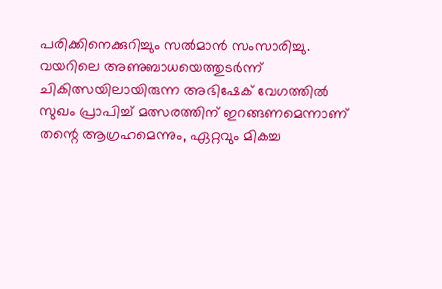പരിക്കിനെക്കുറിച്ചും സൽമാൻ സംസാരിച്ചു. വയറിലെ അണുബാധയെത്തുടർന്ന് ചികിത്സയിലായിരുന്ന അഭിഷേക് വേഗത്തിൽ സുഖം പ്രാപിച്ച് മത്സരത്തിന് ഇറങ്ങണമെന്നാണ് തന്റെ ആഗ്രഹമെന്നും, ഏറ്റവും മികച്ച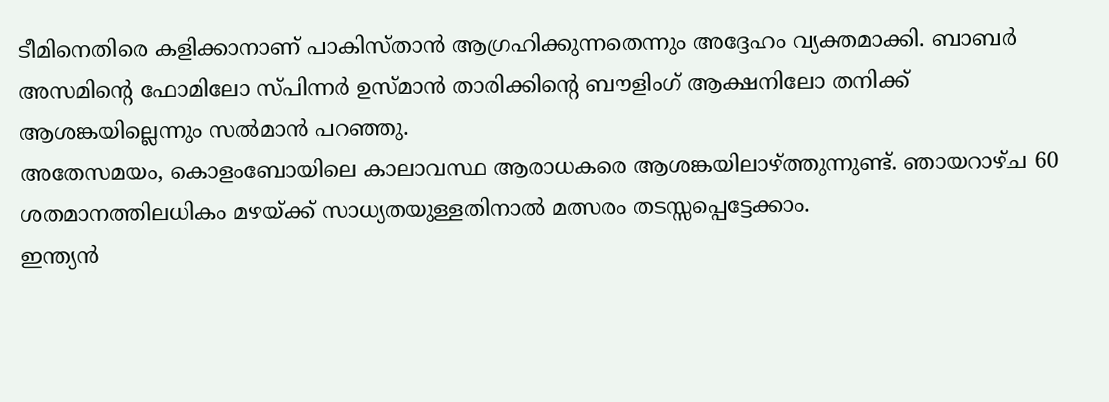ടീമിനെതിരെ കളിക്കാനാണ് പാകിസ്താൻ ആഗ്രഹിക്കുന്നതെന്നും അദ്ദേഹം വ്യക്തമാക്കി. ബാബർ അസമിന്റെ ഫോമിലോ സ്പിന്നർ ഉസ്മാൻ താരിക്കിന്റെ ബൗളിംഗ് ആക്ഷനിലോ തനിക്ക് ആശങ്കയില്ലെന്നും സൽമാൻ പറഞ്ഞു.
അതേസമയം, കൊളംബോയിലെ കാലാവസ്ഥ ആരാധകരെ ആശങ്കയിലാഴ്ത്തുന്നുണ്ട്. ഞായറാഴ്ച 60 ശതമാനത്തിലധികം മഴയ്ക്ക് സാധ്യതയുള്ളതിനാൽ മത്സരം തടസ്സപ്പെട്ടേക്കാം.
ഇന്ത്യൻ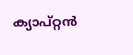ക്യാപ്റ്റൻ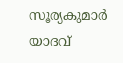സൂര്യകുമാർ യാദവ്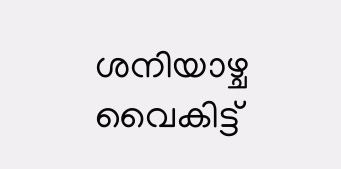ശനിയാഴ്ച വൈകിട്ട്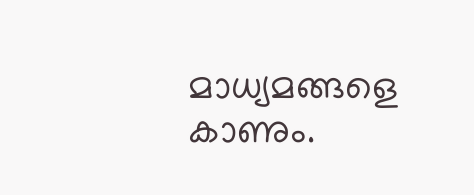മാധ്യമങ്ങളെ കാണും.